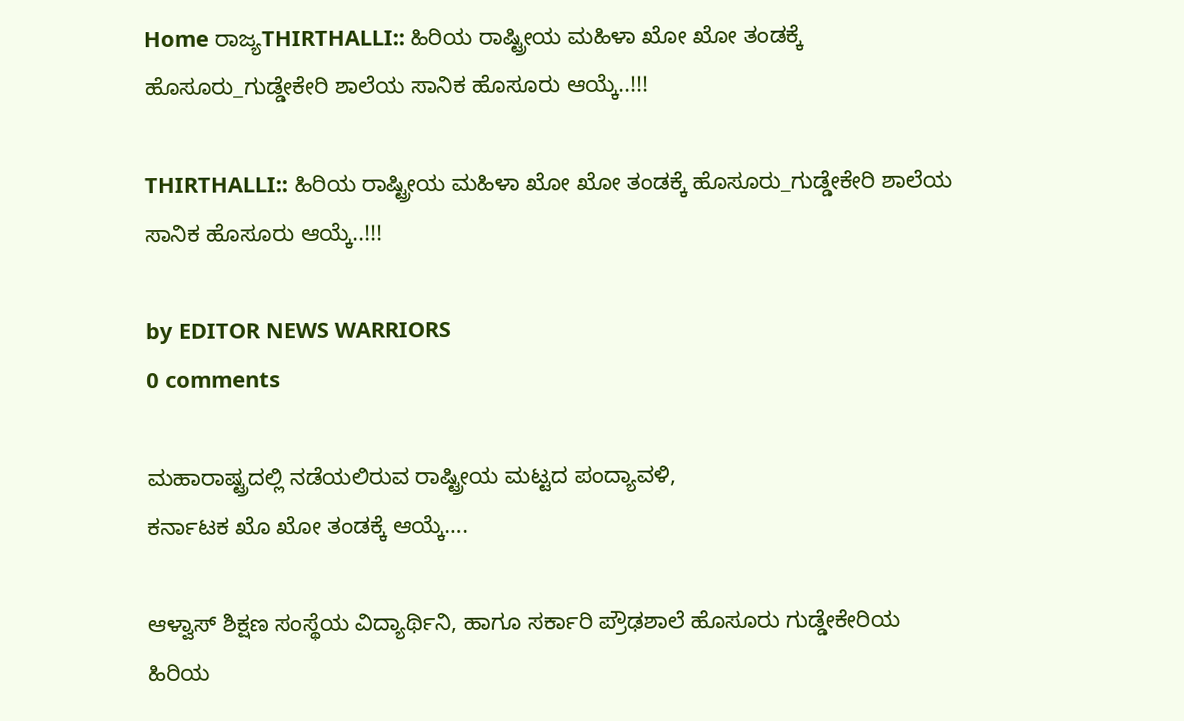Home ರಾಜ್ಯTHIRTHALLI:: ಹಿರಿಯ ರಾಷ್ಟ್ರೀಯ ಮಹಿಳಾ ಖೋ ಖೋ ತಂಡಕ್ಕೆ ಹೊಸೂರು_ಗುಡ್ಡೇಕೇರಿ ಶಾಲೆಯ ಸಾನಿಕ ಹೊಸೂರು ಆಯ್ಕೆ..!!!

THIRTHALLI:: ಹಿರಿಯ ರಾಷ್ಟ್ರೀಯ ಮಹಿಳಾ ಖೋ ಖೋ ತಂಡಕ್ಕೆ ಹೊಸೂರು_ಗುಡ್ಡೇಕೇರಿ ಶಾಲೆಯ ಸಾನಿಕ ಹೊಸೂರು ಆಯ್ಕೆ..!!!

by EDITOR NEWS WARRIORS
0 comments

ಮಹಾರಾಷ್ಟ್ರದಲ್ಲಿ ನಡೆಯಲಿರುವ ರಾಷ್ಟ್ರೀಯ ‌ಮಟ್ಟದ ಪಂದ್ಯಾವಳಿ,
ಕರ್ನಾಟಕ ಖೊ ಖೋ ತಂಡಕ್ಕೆ ಆಯ್ಕೆ….

ಆಳ್ವಾಸ್ ಶಿಕ್ಷಣ ‌ಸಂಸ್ಥೆಯ ವಿದ್ಯಾರ್ಥಿನಿ, ಹಾಗೂ ಸರ್ಕಾರಿ ಪ್ರೌಢಶಾಲೆ ಹೊಸೂರು ಗುಡ್ಡೇಕೇರಿಯ ಹಿರಿಯ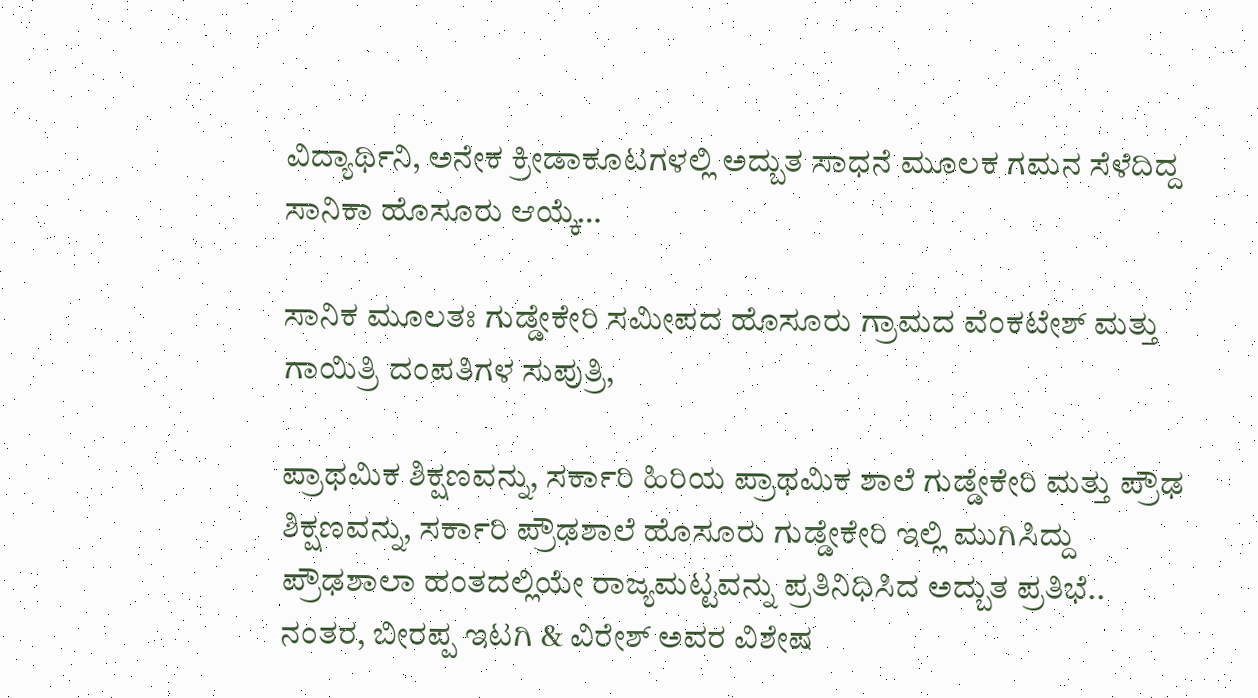ವಿದ್ಯಾರ್ಥಿನಿ, ಅನೇಕ ಕ್ರೀಡಾಕೂಟಗಳಲ್ಲಿ ಅದ್ಬುತ ಸಾಧನೆ ಮೂಲಕ ಗಮನ ಸೆಳೆದಿದ್ದ ಸಾನಿಕಾ ಹೊಸೂರು ಆಯ್ಕೆ…

ಸಾನಿಕ ಮೂಲತಃ ಗುಡ್ಡೇಕೇರಿ ಸಮೀಪದ ಹೊಸೂರು ಗ್ರಾಮದ ವೆಂಕಟೇಶ್ ಮತ್ತು ಗಾಯಿತ್ರಿ ದಂಪತಿಗಳ ಸುಪುತ್ರಿ,

ಪ್ರಾಥಮಿಕ ಶಿಕ್ಷಣವನ್ನು, ಸರ್ಕಾರಿ ಹಿರಿಯ ಪ್ರಾಥಮಿಕ ಶಾಲೆ ಗುಡ್ಡೇಕೇರಿ ಮತ್ತು ಪ್ರೌಢ ಶಿಕ್ಷಣವನ್ನು, ಸರ್ಕಾರಿ ಪ್ರೌಢಶಾಲೆ ಹೊಸೂರು ಗುಡ್ಡೇಕೇರಿ ಇಲ್ಲಿ ಮುಗಿಸಿದ್ದು ಪ್ರೌಢಶಾಲಾ ಹಂತದಲ್ಲಿಯೇ ರಾಜ್ಯಮಟ್ಟವನ್ನು ಪ್ರತಿನಿಧಿಸಿದ ಅದ್ಬುತ ಪ್ರತಿಭೆ..
ನಂತರ, ಬೀರಪ್ಪ ಇಟಗಿ & ವಿರೇಶ್ ಅವರ ವಿಶೇಷ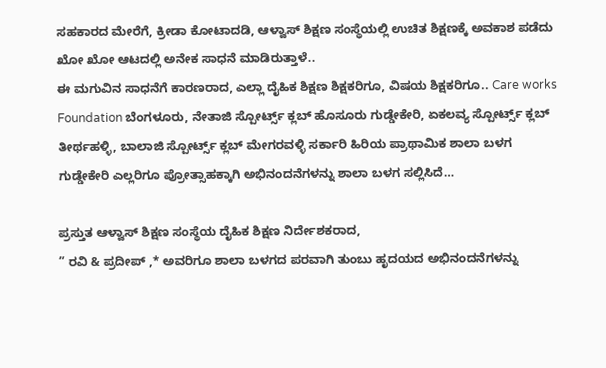ಸಹಕಾರದ ಮೇರೆಗೆ, ಕ್ರೀಡಾ ಕೋಟಾದಡಿ, ಆಳ್ವಾಸ್ ಶಿಕ್ಷಣ ಸಂಸ್ಥೆಯಲ್ಲಿ ಉಚಿತ ಶಿಕ್ಷಣಕ್ಕೆ ಅವಕಾಶ ಪಡೆದು ಖೋ ಖೋ ಆಟದಲ್ಲಿ ಅನೇಕ ಸಾಧನೆ ಮಾಡಿರುತ್ತಾಳೆ..
ಈ ಮಗುವಿನ ಸಾಧನೆಗೆ ಕಾರಣರಾದ, ಎಲ್ಲಾ ದೈಹಿಕ ಶಿಕ್ಷಣ ‌ಶಿಕ್ಷಕರಿಗೂ, ವಿಷಯ ಶಿಕ್ಷಕರಿಗೂ.. Care works Foundation ಬೆಂಗಳೂರು, ನೇತಾಜಿ ಸ್ಪೋರ್ಟ್ಸ್ ಕ್ಲಬ್ ಹೊಸೂರು ಗುಡ್ಡೇಕೇರಿ, ಏಕಲವ್ಯ ಸ್ಪೋರ್ಟ್ಸ್ ಕ್ಲಬ್ ತೀರ್ಥಹಳ್ಳಿ, ಬಾಲಾಜಿ ಸ್ಪೋರ್ಟ್ಸ್ ಕ್ಲಬ್ ಮೇಗರವಳ್ಳಿ ಸರ್ಕಾರಿ ಹಿರಿಯ ಪ್ರಾಥಾಮಿಕ ಶಾಲಾ ಬಳಗ ಗುಡ್ಡೇಕೇರಿ ಎಲ್ಲರಿಗೂ ಪ್ರೋತ್ಸಾಹಕ್ಕಾಗಿ ಅಭಿನಂದನೆಗಳನ್ನು ಶಾಲಾ ಬಳಗ ಸಲ್ಲಿಸಿದೆ…

ಪ್ರಸ್ತುತ ಆಳ್ವಾಸ್ ಶಿಕ್ಷಣ ಸಂಸ್ಥೆಯ ದೈಹಿಕ ಶಿಕ್ಷಣ ನಿರ್ದೇಶಕರಾದ,
” ರವಿ & ಪ್ರದೀಪ್ ,* ಅವರಿಗೂ ಶಾಲಾ‌ ಬಳಗದ ಪರವಾಗಿ ತುಂಬು ಹೃದಯದ ಅಭಿನಂದನೆಗಳನ್ನು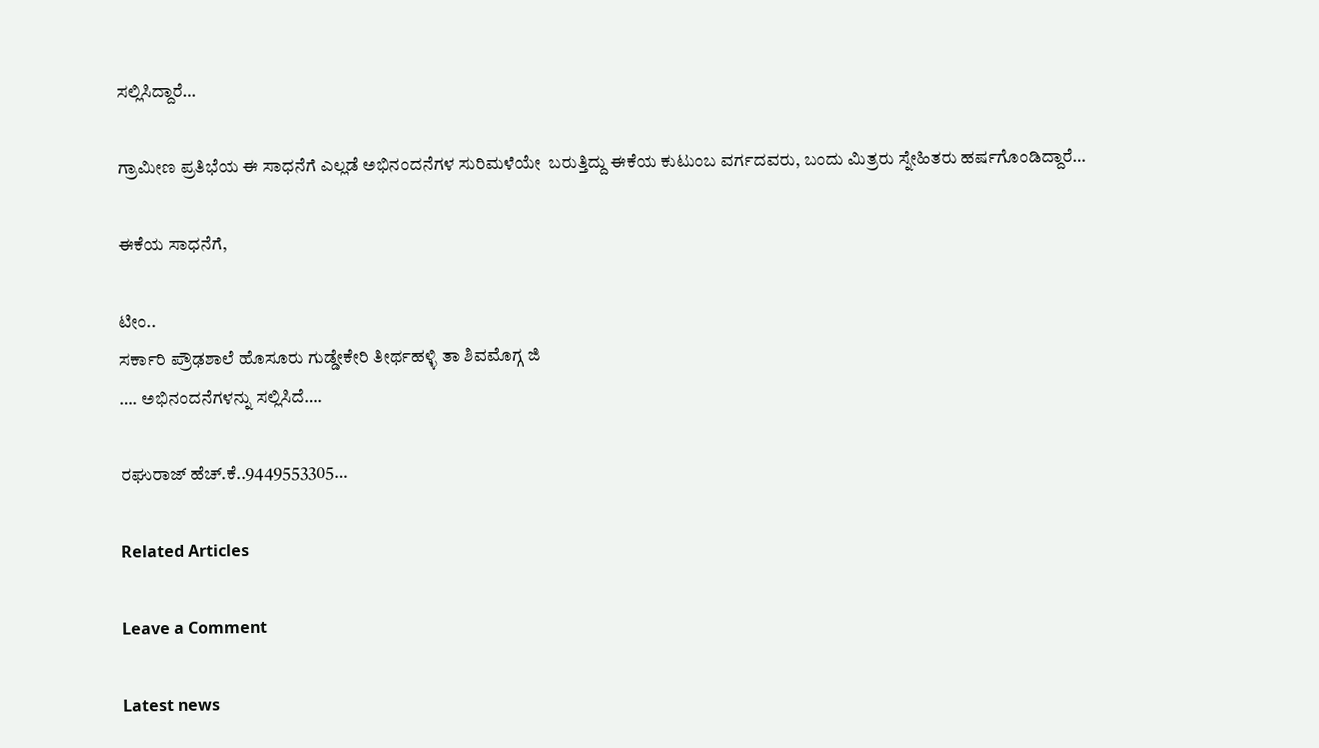ಸಲ್ಲಿಸಿದ್ದಾರೆ…

ಗ್ರಾಮೀಣ ಪ್ರತಿಭೆಯ ಈ ಸಾಧನೆಗೆ ಎಲ್ಲಡೆ ಅಭಿನಂದನೆಗಳ ಸುರಿಮಳೆಯೇ ‌‌ ಬರುತ್ತಿದ್ದು ಈಕೆಯ ಕುಟುಂಬ ವರ್ಗದವರು, ಬಂದು ಮಿತ್ರರು ಸ್ನೇಹಿತರು ಹರ್ಷಗೊಂಡಿದ್ದಾರೆ…

ಈಕೆಯ ಸಾಧನೆಗೆ,

ಟೀಂ..
ಸರ್ಕಾರಿ ಪ್ರೌಢಶಾಲೆ ಹೊಸೂರು ಗುಡ್ಡೇಕೇರಿ ತೀರ್ಥಹಳ್ಳಿ ತಾ ಶಿವಮೊಗ್ಗ ಜಿ
…. ಅಭಿನಂದನೆಗಳನ್ನು ಸಲ್ಲಿಸಿದೆ….

ರಘುರಾಜ್ ಹೆಚ್.ಕೆ..9449553305…

Related Articles

Leave a Comment

Latest news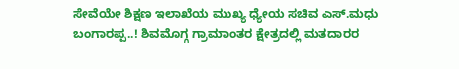ಸೇವೆಯೇ ಶಿಕ್ಷಣ ಇಲಾಖೆಯ ಮುಖ್ಯ ಧ್ಯೇಯ ಸಚಿವ ಎಸ್.ಮಧು ಬಂಗಾರಪ್ಪ..! ಶಿವಮೊಗ್ಗ ಗ್ರಾಮಾಂತರ ಕ್ಷೇತ್ರದಲ್ಲಿ ಮತದಾರರ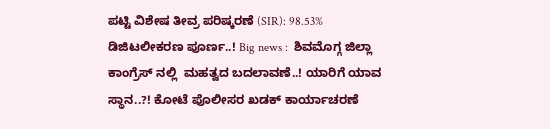ಪಟ್ಟಿ ವಿಶೇಷ ತೀವ್ರ ಪರಿಷ್ಕರಣೆ (SIR): 98.53% ಡಿಜಿಟಲೀಕರಣ ಪೂರ್ಣ..! Big news :  ಶಿವಮೊಗ್ಗ ಜಿಲ್ಲಾ ಕಾಂಗ್ರೆಸ್ ನಲ್ಲಿ  ಮಹತ್ವದ ಬದಲಾವಣೆ..! ಯಾರಿಗೆ ಯಾವ ಸ್ಥಾನ..?! ಕೋಟೆ ಪೊಲೀಸರ ಖಡಕ್ ಕಾರ್ಯಾಚರಣೆ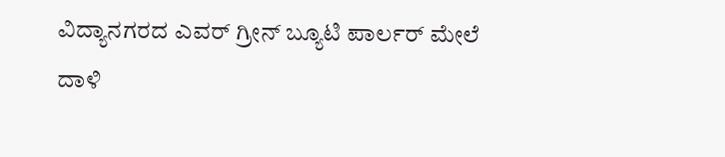ವಿದ್ಯಾನಗರದ ಎವರ್ ಗ್ರೀನ್ ಬ್ಯೂಟಿ ಪಾರ್ಲರ್ ಮೇಲೆ ದಾಳಿ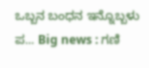ಒಬ್ಬನ ಬಂಧನ ಇನ್ನೊಬ್ಬಳು ಪ... Big news : ಗಣಿ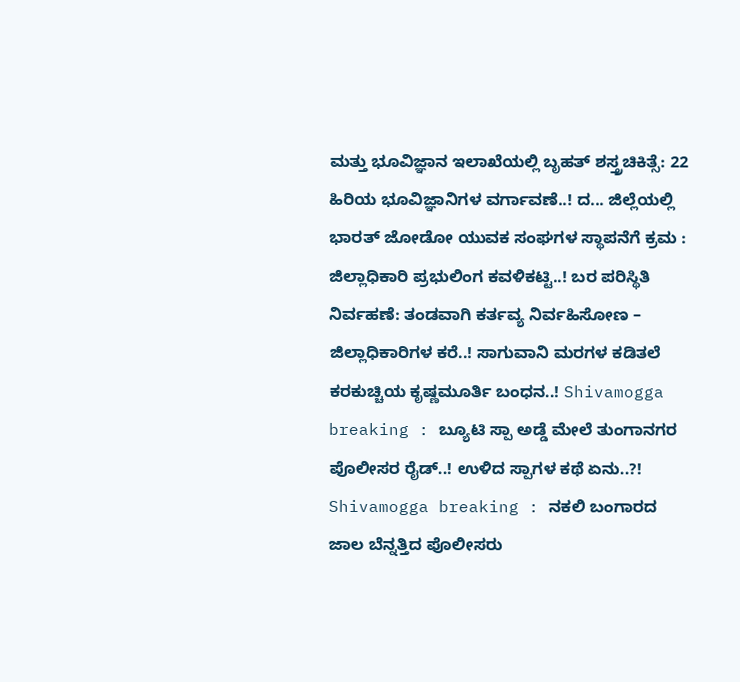ಮತ್ತು ಭೂವಿಜ್ಞಾನ ಇಲಾಖೆಯಲ್ಲಿ ಬೃಹತ್ ಶಸ್ತ್ರಚಿಕಿತ್ಸೆ: 22 ಹಿರಿಯ ಭೂವಿಜ್ಞಾನಿಗಳ ವರ್ಗಾವಣೆ..! ದ... ಜಿಲ್ಲೆಯಲ್ಲಿ ಭಾರತ್ ಜೋಡೋ ಯುವಕ ಸಂಘಗಳ ಸ್ಥಾಪನೆಗೆ ಕ್ರಮ : ಜಿಲ್ಲಾಧಿಕಾರಿ ಪ್ರಭುಲಿಂಗ ಕವಳಿಕಟ್ಟಿ..! ಬರ ಪರಿಸ್ಥಿತಿ ನಿರ್ವಹಣೆ: ತಂಡವಾಗಿ ಕರ್ತವ್ಯ ನಿರ್ವಹಿಸೋಣ – ಜಿಲ್ಲಾಧಿಕಾರಿಗಳ ಕರೆ..! ಸಾಗುವಾನಿ ಮರಗಳ ಕಡಿತಲೆ ಕರಕುಚ್ಚಿಯ ಕೃಷ್ಣಮೂರ್ತಿ ಬಂಧನ..! Shivamogga breaking : ಬ್ಯೂಟಿ ಸ್ಪಾ ಅಡ್ಡೆ ಮೇಲೆ ತುಂಗಾನಗರ ಪೊಲೀಸರ ರೈಡ್..! ಉಳಿದ ಸ್ಪಾಗಳ ಕಥೆ ಏನು..?! Shivamogga breaking : ನಕಲಿ ಬಂಗಾರದ ಜಾಲ ಬೆನ್ನತ್ತಿದ ಪೊಲೀಸರು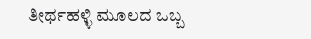ತೀರ್ಥಹಳ್ಳಿ ಮೂಲದ ಒಬ್ಬ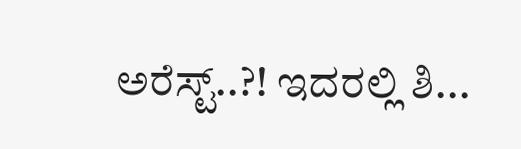ಅರೆಸ್ಟ್..?! ಇದರಲ್ಲಿ ಶಿ...